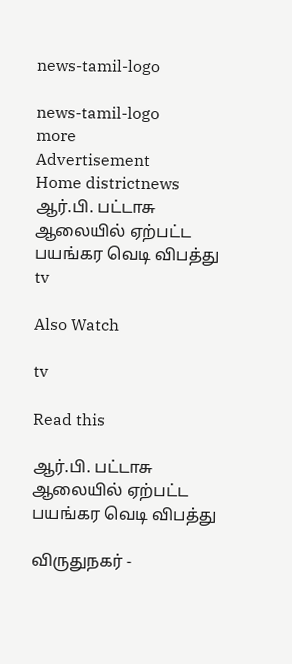news-tamil-logo

news-tamil-logo
more
Advertisement
Home districtnews ஆர்.பி. பட்டாசு ஆலையில் ஏற்பட்ட பயங்கர வெடி விபத்து
tv

Also Watch

tv

Read this

ஆர்.பி. பட்டாசு ஆலையில் ஏற்பட்ட பயங்கர வெடி விபத்து

விருதுநகர் -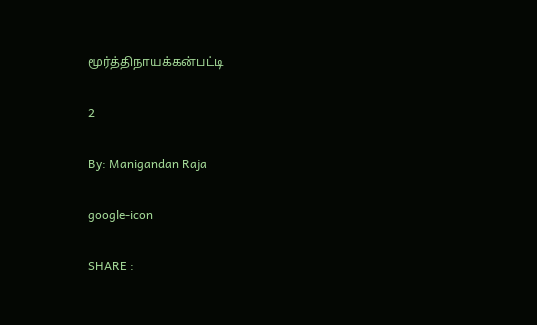மூர்த்திநாயக்கன்பட்டி

2

By: Manigandan Raja

google-icon

SHARE :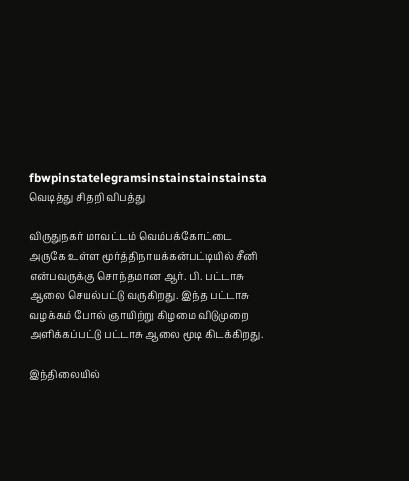fbwpinstatelegramsinstainstainstainsta
வெடித்து சிதறி விபத்து

விருதுநகர் மாவட்டம் வெம்பக்கோட்டை அருகே உள்ள மூர்த்திநாயக்கன்பட்டியில் சீனி என்பவருக்கு சொந்தமான ஆர். பி. பட்டாசு ஆலை செயல்பட்டு வருகிறது. இந்த பட்டாசு வழக்கம் போல் ஞாயிற்று கிழமை விடுமுறை அளிக்கப்பட்டு பட்டாசு ஆலை மூடி கிடக்கிறது.

இந்திலையில்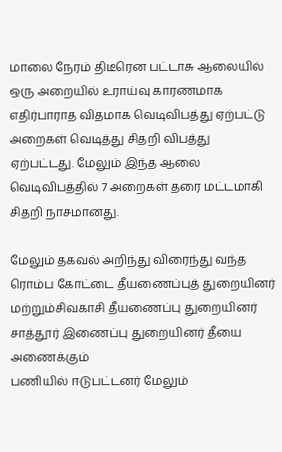மாலை நேரம் திடீரென பட்டாசு ஆலையில் ஒரு அறையில் உராய்வு காரணமாக எதிர்பாராத விதமாக வெடிவிபத்து ஏற்பட்டு அறைகள் வெடித்து சிதறி விபத்து
ஏற்பட்டது. மேலும் இந்த ஆலை வெடிவிபத்தில் 7 அறைகள் தரை மட்டமாகி சிதறி நாசமானது.

மேலும் தகவல் அறிந்து விரைந்து வந்த ரொம்ப கோட்டை தீயணைப்புத் துறையினர் மற்றும்சிவகாசி தீயணைப்பு துறையினர் சாத்தூர் இணைப்பு துறையினர் தீயை அணைக்கும்
பணியில் ஈடுபட்டனர் மேலும்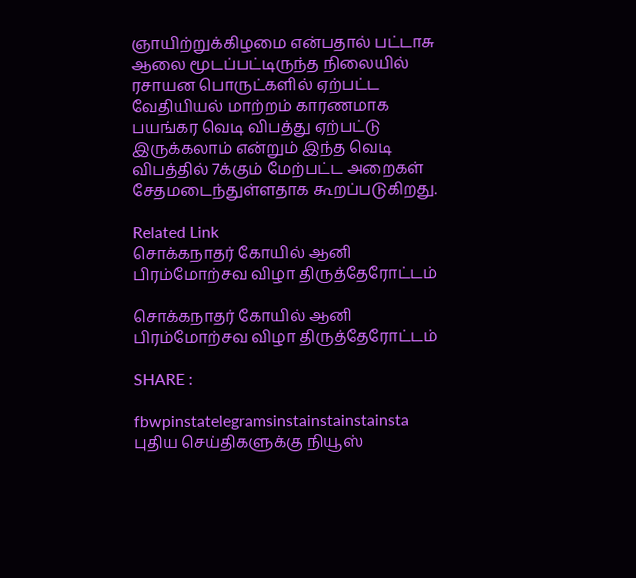ஞாயிற்றுக்கிழமை என்பதால் பட்டாசு ஆலை மூடப்பட்டிருந்த நிலையில் ரசாயன பொருட்களில் ஏற்பட்ட வேதியியல் மாற்றம் காரணமாக பயங்கர வெடி விபத்து ஏற்பட்டு இருக்கலாம் என்றும் இந்த வெடி விபத்தில் 7க்கும் மேற்பட்ட அறைகள் சேதமடைந்துள்ளதாக கூறப்படுகிறது.

Related Link
சொக்கநாதர் கோயில் ஆனி பிரம்மோற்சவ விழா திருத்தேரோட்டம்

சொக்கநாதர் கோயில் ஆனி பிரம்மோற்சவ விழா திருத்தேரோட்டம்

SHARE :

fbwpinstatelegramsinstainstainstainsta
புதிய செய்திகளுக்கு நியூஸ்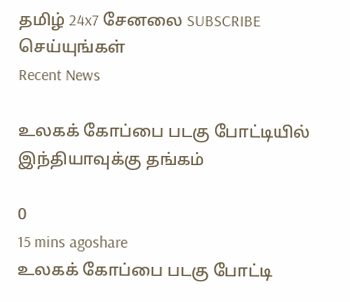தமிழ் 24x7 சேனலை SUBSCRIBE செய்யுங்கள்
Recent News

உலகக் கோப்பை படகு போட்டியில் இந்தியாவுக்கு தங்கம்

0
15 mins agoshare
உலகக் கோப்பை படகு போட்டி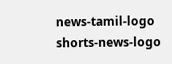news-tamil-logo
shorts-news-logo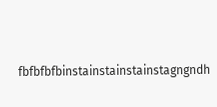fbfbfbfbinstainstainstainstagngndh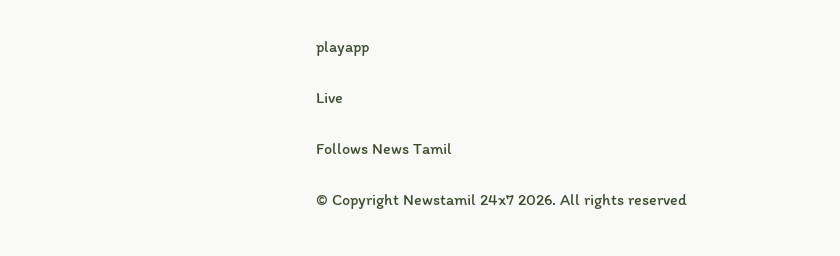playapp

Live

Follows News Tamil

© Copyright Newstamil 24x7 2026. All rights reserved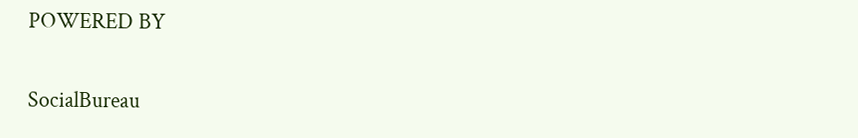POWERED BY

SocialBureau